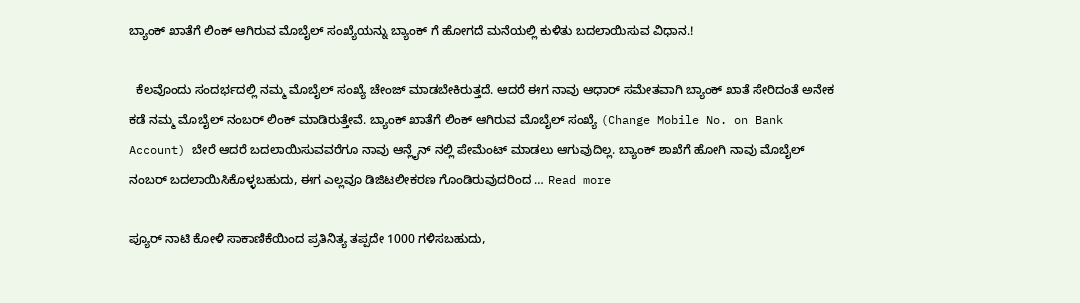ಬ್ಯಾಂಕ್ ಖಾತೆಗೆ ಲಿಂಕ್ ಆಗಿರುವ ಮೊಬೈಲ್ ಸಂಖ್ಯೆಯನ್ನು ಬ್ಯಾಂಕ್ ಗೆ ಹೋಗದೆ ಮನೆಯಲ್ಲಿ ಕುಳಿತು ಬದಲಾಯಿಸುವ ವಿಧಾನ.!

  ಕೆಲವೊಂದು ಸಂದರ್ಭದಲ್ಲಿ ನಮ್ಮ ಮೊಬೈಲ್ ಸಂಖ್ಯೆ ಚೇಂಜ್ ಮಾಡಬೇಕಿರುತ್ತದೆ. ಆದರೆ ಈಗ ನಾವು ಆಧಾರ್ ಸಮೇತವಾಗಿ ಬ್ಯಾಂಕ್ ಖಾತೆ ಸೇರಿದಂತೆ ಅನೇಕ ಕಡೆ ನಮ್ಮ ಮೊಬೈಲ್ ನಂಬರ್ ಲಿಂಕ್ ಮಾಡಿರುತ್ತೇವೆ. ಬ್ಯಾಂಕ್ ಖಾತೆಗೆ ಲಿಂಕ್ ಆಗಿರುವ ಮೊಬೈಲ್ ಸಂಖ್ಯೆ (Change Mobile No. on Bank Account) ಬೇರೆ ಆದರೆ ಬದಲಾಯಿಸುವವರೆಗೂ ನಾವು ಆನ್ಲೈನ್ ನಲ್ಲಿ ಪೇಮೆಂಟ್ ಮಾಡಲು ಆಗುವುದಿಲ್ಲ. ಬ್ಯಾಂಕ್ ಶಾಖೆಗೆ ಹೋಗಿ ನಾವು ಮೊಬೈಲ್ ನಂಬರ್ ಬದಲಾಯಿಸಿಕೊಳ್ಳಬಹುದು, ಈಗ ಎಲ್ಲವೂ ಡಿಜಿಟಲೀಕರಣ ಗೊಂಡಿರುವುದರಿಂದ … Read more

ಪ್ಯೂರ್ ನಾಟಿ ಕೋಳಿ ಸಾಕಾಣಿಕೆಯಿಂದ ಪ್ರತಿನಿತ್ಯ ತಪ್ಪದೇ 1000 ಗಳಿಸಬಹುದು,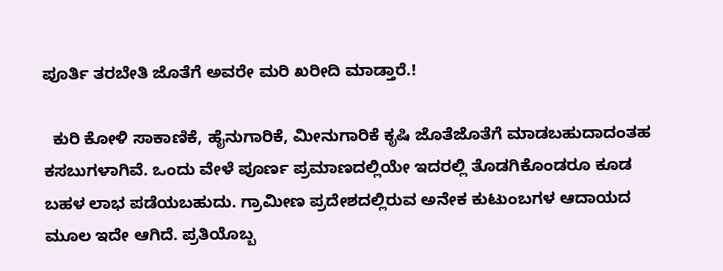ಪೂರ್ತಿ ತರಬೇತಿ ಜೊತೆಗೆ ಅವರೇ ಮರಿ ಖರೀದಿ ಮಾಡ್ತಾರೆ.!

  ಕುರಿ ಕೋಳಿ ಸಾಕಾಣಿಕೆ, ಹೈನುಗಾರಿಕೆ, ಮೀನುಗಾರಿಕೆ ಕೃಷಿ ಜೊತೆಜೊತೆಗೆ ಮಾಡಬಹುದಾದಂತಹ ಕಸಬುಗಳಾಗಿವೆ. ಒಂದು ವೇಳೆ ಪೂರ್ಣ ಪ್ರಮಾಣದಲ್ಲಿಯೇ ಇದರಲ್ಲಿ ತೊಡಗಿಕೊಂಡರೂ ಕೂಡ ಬಹಳ ಲಾಭ ಪಡೆಯಬಹುದು. ಗ್ರಾಮೀಣ ಪ್ರದೇಶದಲ್ಲಿರುವ ಅನೇಕ ಕುಟುಂಬಗಳ ಆದಾಯದ ಮೂಲ ಇದೇ ಆಗಿದೆ. ಪ್ರತಿಯೊಬ್ಬ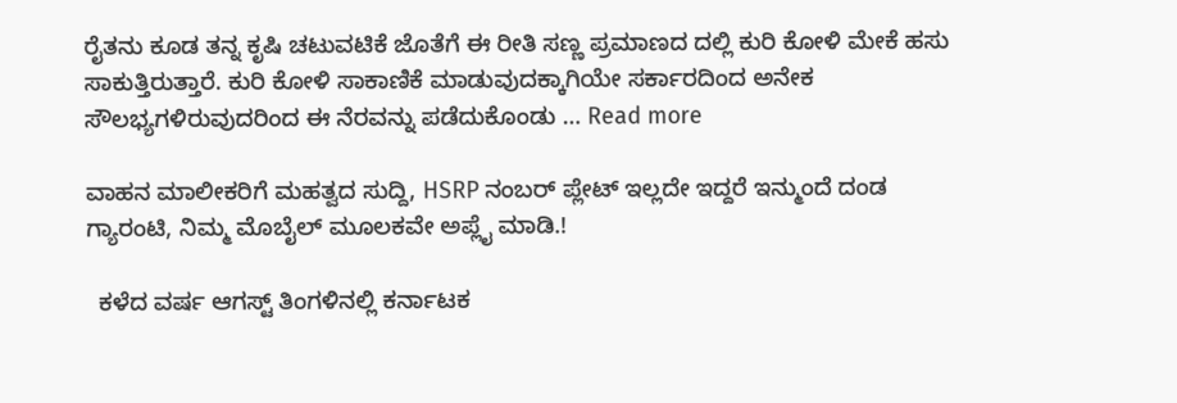ರೈತನು ಕೂಡ ತನ್ನ ಕೃಷಿ ಚಟುವಟಿಕೆ ಜೊತೆಗೆ ಈ ರೀತಿ ಸಣ್ಣ ಪ್ರಮಾಣದ ದಲ್ಲಿ ಕುರಿ ಕೋಳಿ ಮೇಕೆ ಹಸು ಸಾಕುತ್ತಿರುತ್ತಾರೆ. ಕುರಿ ಕೋಳಿ ಸಾಕಾಣಿಕೆ ಮಾಡುವುದಕ್ಕಾಗಿಯೇ ಸರ್ಕಾರದಿಂದ ಅನೇಕ ಸೌಲಭ್ಯಗಳಿರುವುದರಿಂದ ಈ ನೆರವನ್ನು ಪಡೆದುಕೊಂಡು … Read more

ವಾಹನ ಮಾಲೀಕರಿಗೆ ಮಹತ್ವದ ಸುದ್ದಿ, HSRP ನಂಬರ್ ಪ್ಲೇಟ್ ಇಲ್ಲದೇ ಇದ್ದರೆ ಇನ್ಮುಂದೆ ದಂಡ ಗ್ಯಾರಂಟಿ, ನಿಮ್ಮ ಮೊಬೈಲ್ ಮೂಲಕವೇ ಅಪ್ಲೈ ಮಾಡಿ.!

  ಕಳೆದ ವರ್ಷ ಆಗಸ್ಟ್ ತಿಂಗಳಿನಲ್ಲಿ ಕರ್ನಾಟಕ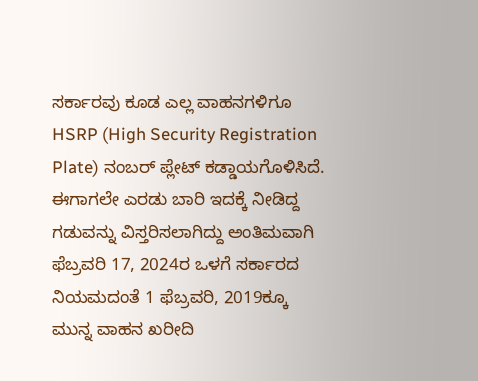ಸರ್ಕಾರವು ಕೂಡ ಎಲ್ಲ ವಾಹನಗಳಿಗೂ HSRP (High Security Registration Plate) ನಂಬರ್ ಪ್ಲೇಟ್ ಕಡ್ಡಾಯಗೊಳಿಸಿದೆ. ಈಗಾಗಲೇ ಎರಡು ಬಾರಿ ಇದಕ್ಕೆ ನೀಡಿದ್ದ ಗಡುವನ್ನು ವಿಸ್ತರಿಸಲಾಗಿದ್ದು ಅಂತಿಮವಾಗಿ ಫೆಬ್ರವರಿ 17, 2024ರ ಒಳಗೆ ಸರ್ಕಾರದ ನಿಯಮದಂತೆ 1 ಫೆಬ್ರವರಿ, 2019ಕ್ಕೂ ಮುನ್ನ ವಾಹನ ಖರೀದಿ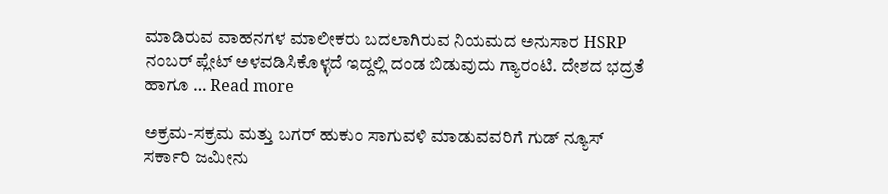ಮಾಡಿರುವ ವಾಹನಗಳ ಮಾಲೀಕರು ಬದಲಾಗಿರುವ ನಿಯಮದ ಅನುಸಾರ HSRP ನಂಬರ್ ಪ್ಲೇಟ್ ಅಳವಡಿಸಿಕೊಳ್ಳದೆ ಇದ್ದಲ್ಲಿ ದಂಡ ಬಿಡುವುದು ಗ್ಯಾರಂಟಿ. ದೇಶದ ಭದ್ರತೆ ಹಾಗೂ … Read more

ಅಕ್ರಮ-ಸಕ್ರಮ ಮತ್ತು ಬಗರ್ ಹುಕುಂ ಸಾಗುವಳಿ ಮಾಡುವವರಿಗೆ ಗುಡ್ ನ್ಯೂಸ್ ಸರ್ಕಾರಿ ಜಮೀನು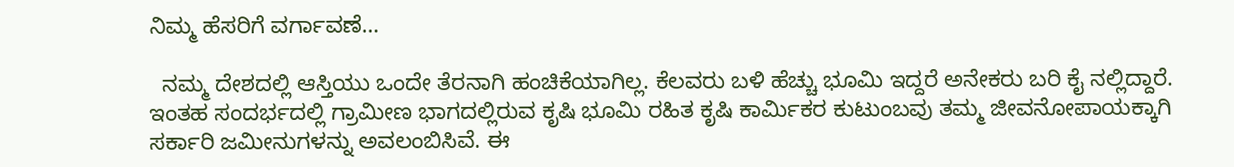ನಿಮ್ಮ ಹೆಸರಿಗೆ ವರ್ಗಾವಣೆ…

  ನಮ್ಮ ದೇಶದಲ್ಲಿ ಆಸ್ತಿಯು ಒಂದೇ ತೆರನಾಗಿ ಹಂಚಿಕೆಯಾಗಿಲ್ಲ. ಕೆಲವರು ಬಳಿ ಹೆಚ್ಚು ಭೂಮಿ ಇದ್ದರೆ ಅನೇಕರು ಬರಿ ಕೈ ನಲ್ಲಿದ್ದಾರೆ. ಇಂತಹ ಸಂದರ್ಭದಲ್ಲಿ ಗ್ರಾಮೀಣ ಭಾಗದಲ್ಲಿರುವ ಕೃಷಿ ಭೂಮಿ ರಹಿತ ಕೃಷಿ ಕಾರ್ಮಿಕರ ಕುಟುಂಬವು ತಮ್ಮ ಜೀವನೋಪಾಯಕ್ಕಾಗಿ ಸರ್ಕಾರಿ ಜಮೀನುಗಳನ್ನು ಅವಲಂಬಿಸಿವೆ. ಈ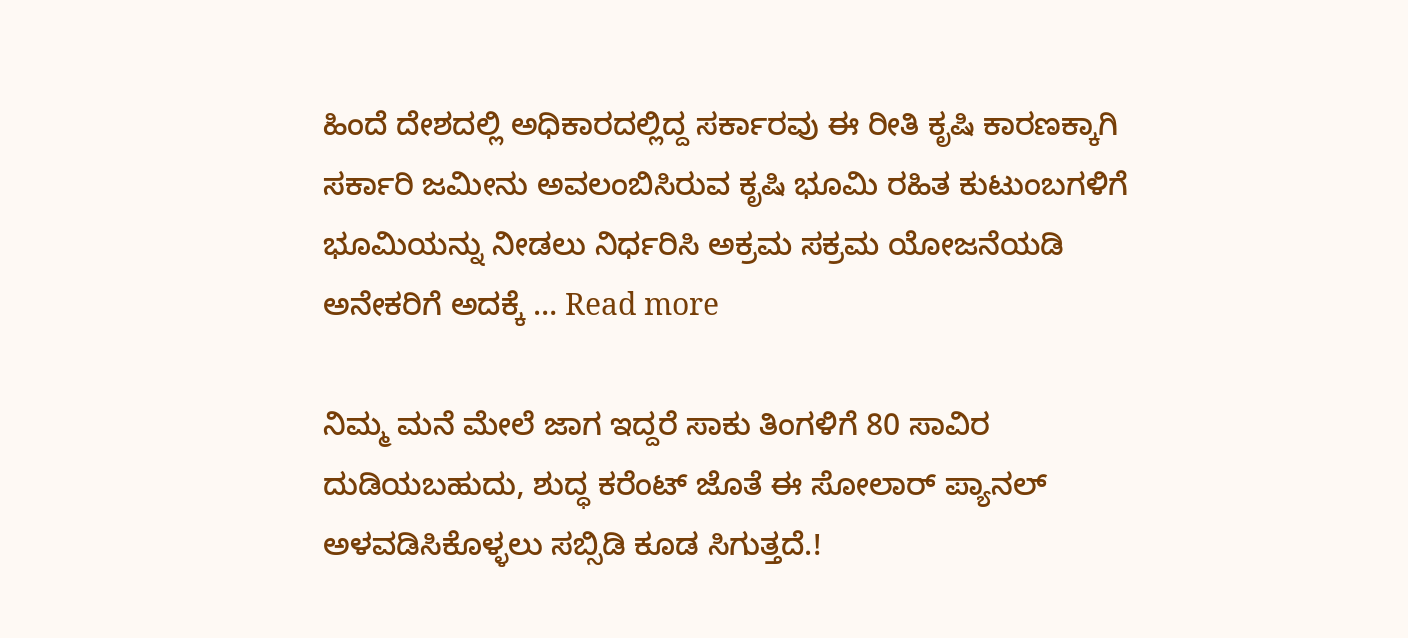ಹಿಂದೆ ದೇಶದಲ್ಲಿ ಅಧಿಕಾರದಲ್ಲಿದ್ದ ಸರ್ಕಾರವು ಈ ರೀತಿ ಕೃಷಿ ಕಾರಣಕ್ಕಾಗಿ ಸರ್ಕಾರಿ ಜಮೀನು ಅವಲಂಬಿಸಿರುವ ಕೃಷಿ ಭೂಮಿ ರಹಿತ ಕುಟುಂಬಗಳಿಗೆ ಭೂಮಿಯನ್ನು ನೀಡಲು ನಿರ್ಧರಿಸಿ ಅಕ್ರಮ ಸಕ್ರಮ ಯೋಜನೆಯಡಿ ಅನೇಕರಿಗೆ ಅದಕ್ಕೆ … Read more

ನಿಮ್ಮ ಮನೆ ಮೇಲೆ ಜಾಗ ಇದ್ದರೆ ಸಾಕು ತಿಂಗಳಿಗೆ 80 ಸಾವಿರ ದುಡಿಯಬಹುದು, ಶುದ್ಧ ಕರೆಂಟ್ ಜೊತೆ ಈ ಸೋಲಾರ್ ಪ್ಯಾನಲ್ ಅಳವಡಿಸಿಕೊಳ್ಳಲು ಸಬ್ಸಿಡಿ ಕೂಡ ಸಿಗುತ್ತದೆ.!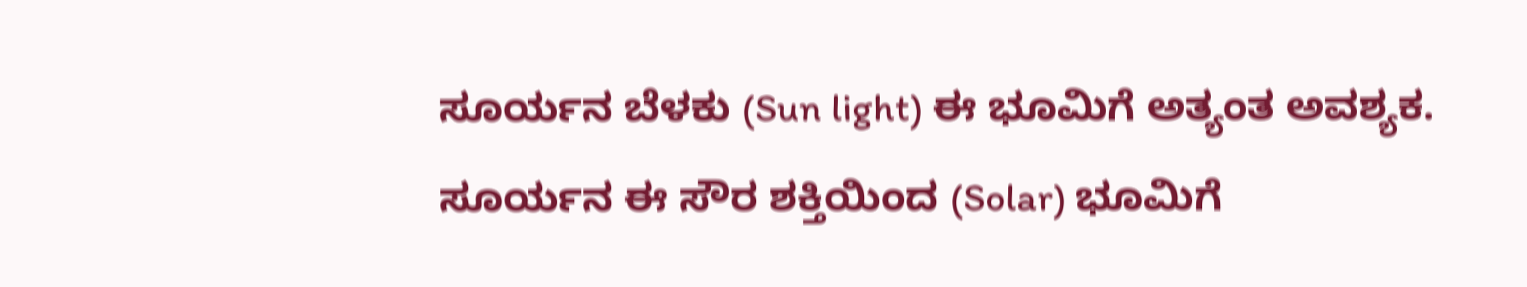ಸೂರ್ಯನ ಬೆಳಕು (Sun light) ಈ ಭೂಮಿಗೆ ಅತ್ಯಂತ ಅವಶ್ಯಕ. ಸೂರ್ಯನ ಈ ಸೌರ ಶಕ್ತಿಯಿಂದ (Solar) ಭೂಮಿಗೆ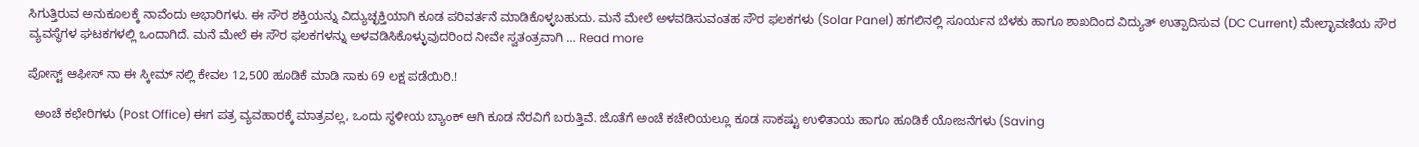ಸಿಗುತ್ತಿರುವ ಅನುಕೂಲಕ್ಕೆ ನಾವೆಂದು ಅಭಾರಿಗಳು. ಈ ಸೌರ ಶಕ್ತಿಯನ್ನು ವಿದ್ಯುಚ್ಛಕ್ತಿಯಾಗಿ ಕೂಡ ಪರಿವರ್ತನೆ ಮಾಡಿಕೊಳ್ಳಬಹುದು. ಮನೆ ಮೇಲೆ ಅಳವಡಿಸುವಂತಹ ಸೌರ ಫಲಕಗಳು (Solar Panel) ಹಗಲಿನಲ್ಲಿ ಸೂರ್ಯನ ಬೆಳಕು ಹಾಗೂ ಶಾಖದಿಂದ ವಿದ್ಯುತ್ ಉತ್ಪಾದಿಸುವ (DC Current) ಮೇಲ್ಛಾವಣಿಯ ಸೌರ ವ್ಯವಸ್ಥೆಗಳ ಘಟಕಗಳಲ್ಲಿ ಒಂದಾಗಿದೆ. ಮನೆ ಮೇಲೆ ಈ ಸೌರ ಫಲಕಗಳನ್ನು ಅಳವಡಿಸಿಕೊಳ್ಳುವುದರಿಂದ ನೀವೇ ಸ್ವತಂತ್ರವಾಗಿ … Read more

ಪೋಸ್ಟ್ ಆಫೀಸ್ ನಾ ಈ ಸ್ಕೀಮ್ ನಲ್ಲಿ ಕೇವಲ 12,500 ಹೂಡಿಕೆ ಮಾಡಿ ಸಾಕು 69 ಲಕ್ಷ ಪಡೆಯಿರಿ.!

  ಅಂಚೆ ಕಛೇರಿಗಳು (Post Office) ಈಗ ಪತ್ರ ವ್ಯವಹಾರಕ್ಕೆ ಮಾತ್ರವಲ್ಲ, ಒಂದು ಸ್ಥಳೀಯ ಬ್ಯಾಂಕ್ ಆಗಿ ಕೂಡ ನೆರವಿಗೆ ಬರುತ್ತಿವೆ. ಜೊತೆಗೆ ಅಂಚೆ ಕಚೇರಿಯಲ್ಲೂ ಕೂಡ ಸಾಕಷ್ಟು ಉಳಿತಾಯ ಹಾಗೂ ಹೂಡಿಕೆ ಯೋಜನೆಗಳು (Saving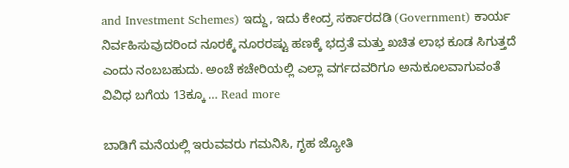and Investment Schemes) ಇದ್ದು, ಇದು ಕೇಂದ್ರ ಸರ್ಕಾರದಡಿ (Government) ಕಾರ್ಯ ನಿರ್ವಹಿಸುವುದರಿಂದ ನೂರಕ್ಕೆ ನೂರರಷ್ಟು ಹಣಕ್ಕೆ ಭದ್ರತೆ ಮತ್ತು ಖಚಿತ ಲಾಭ ಕೂಡ ಸಿಗುತ್ತದೆ ಎಂದು ನಂಬಬಹುದು. ಅಂಚೆ ಕಚೇರಿಯಲ್ಲಿ ಎಲ್ಲಾ ವರ್ಗದವರಿಗೂ ಅನುಕೂಲವಾಗುವಂತೆ ವಿವಿಧ ಬಗೆಯ 13ಕ್ಕೂ … Read more

ಬಾಡಿಗೆ ಮನೆಯಲ್ಲಿ ಇರುವವರು ಗಮನಿಸಿ, ಗೃಹ ಜ್ಯೋತಿ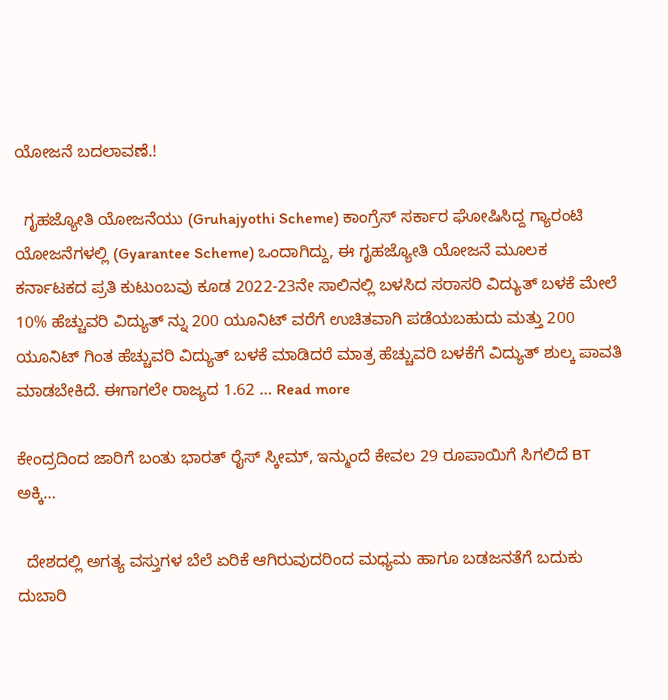ಯೋಜನೆ ಬದಲಾವಣೆ.!

  ಗೃಹಜ್ಯೋತಿ ಯೋಜನೆಯು (Gruhajyothi Scheme) ಕಾಂಗ್ರೆಸ್ ಸರ್ಕಾರ ಘೋಷಿಸಿದ್ದ ಗ್ಯಾರಂಟಿ ಯೋಜನೆಗಳಲ್ಲಿ (Gyarantee Scheme) ಒಂದಾಗಿದ್ದು, ಈ ಗೃಹಜ್ಯೋತಿ ಯೋಜನೆ ಮೂಲಕ ಕರ್ನಾಟಕದ ಪ್ರತಿ ಕುಟುಂಬವು ಕೂಡ 2022-23ನೇ ಸಾಲಿನಲ್ಲಿ ಬಳಸಿದ ಸರಾಸರಿ ವಿದ್ಯುತ್ ಬಳಕೆ ಮೇಲೆ 10% ಹೆಚ್ಚುವರಿ ವಿದ್ಯುತ್ ನ್ನು 200 ಯೂನಿಟ್ ವರೆಗೆ ಉಚಿತವಾಗಿ ಪಡೆಯಬಹುದು ಮತ್ತು 200 ಯೂನಿಟ್ ಗಿಂತ ಹೆಚ್ಚುವರಿ ವಿದ್ಯುತ್ ಬಳಕೆ ಮಾಡಿದರೆ ಮಾತ್ರ ಹೆಚ್ಚುವರಿ ಬಳಕೆಗೆ ವಿದ್ಯುತ್ ಶುಲ್ಕ ಪಾವತಿ ಮಾಡಬೇಕಿದೆ. ಈಗಾಗಲೇ ರಾಜ್ಯದ 1.62 … Read more

ಕೇಂದ್ರದಿಂದ ಜಾರಿಗೆ ಬಂತು ಭಾರತ್ ರೈಸ್ ಸ್ಕೀಮ್, ಇನ್ಮುಂದೆ ಕೇವಲ 29 ರೂಪಾಯಿಗೆ ಸಿಗಲಿದೆ BT ಅಕ್ಕಿ…

  ದೇಶದಲ್ಲಿ ಅಗತ್ಯ ವಸ್ತುಗಳ ಬೆಲೆ ಏರಿಕೆ ಆಗಿರುವುದರಿಂದ ಮಧ್ಯಮ ಹಾಗೂ ಬಡಜನತೆಗೆ ಬದುಕು ದುಬಾರಿ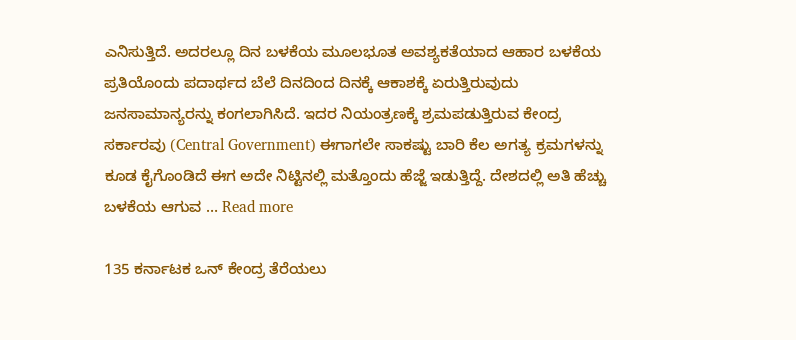ಎನಿಸುತ್ತಿದೆ. ಅದರಲ್ಲೂ ದಿನ ಬಳಕೆಯ ಮೂಲಭೂತ ಅವಶ್ಯಕತೆಯಾದ ಆಹಾರ ಬಳಕೆಯ ಪ್ರತಿಯೊಂದು ಪದಾರ್ಥದ ಬೆಲೆ ದಿನದಿಂದ ದಿನಕ್ಕೆ ಆಕಾಶಕ್ಕೆ ಏರುತ್ತಿರುವುದು ಜನಸಾಮಾನ್ಯರನ್ನು ಕಂಗಲಾಗಿಸಿದೆ. ಇದರ ನಿಯಂತ್ರಣಕ್ಕೆ ಶ್ರಮಪಡುತ್ತಿರುವ ಕೇಂದ್ರ ಸರ್ಕಾರವು (Central Government) ಈಗಾಗಲೇ ಸಾಕಷ್ಟು ಬಾರಿ ಕೆಲ ಅಗತ್ಯ ಕ್ರಮಗಳನ್ನು ಕೂಡ ಕೈಗೊಂಡಿದೆ ಈಗ ಅದೇ ನಿಟ್ಟಿನಲ್ಲಿ ಮತ್ತೊಂದು ಹೆಜ್ಜೆ ಇಡುತ್ತಿದ್ದೆ. ದೇಶದಲ್ಲಿ ಅತಿ ಹೆಚ್ಚು ಬಳಕೆಯ ಆಗುವ … Read more

135 ಕರ್ನಾಟಕ ಒನ್ ಕೇಂದ್ರ ತೆರೆಯಲು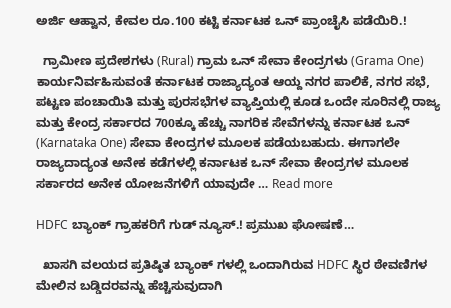ಅರ್ಜಿ ಆಹ್ವಾನ, ಕೇವಲ ರೂ.100 ಕಟ್ಟಿ ಕರ್ನಾಟಕ ಒನ್ ಪ್ರಾಂಚೈಸಿ ಪಡೆಯಿರಿ.!

  ಗ್ರಾಮೀಣ ಪ್ರದೇಶಗಳು (Rural) ಗ್ರಾಮ ಒನ್ ಸೇವಾ ಕೇಂದ್ರಗಳು (Grama One) ಕಾರ್ಯನಿರ್ವಹಿಸುವಂತೆ ಕರ್ನಾಟಕ ರಾಜ್ಯಾದ್ಯಂತ ಆಯ್ದ ನಗರ ಪಾಲಿಕೆ, ನಗರ ಸಭೆ, ಪಟ್ಟಣ ಪಂಚಾಯಿತಿ ಮತ್ತು ಪುರಸಭೆಗಳ ವ್ಯಾಪ್ತಿಯಲ್ಲಿ ಕೂಡ ಒಂದೇ ಸೂರಿನಲ್ಲಿ ರಾಜ್ಯ ಮತ್ತು ಕೇಂದ್ರ ಸರ್ಕಾರದ 700ಕ್ಕೂ ಹೆಚ್ಚು ನಾಗರಿಕ ಸೇವೆಗಳನ್ನು ಕರ್ನಾಟಕ ಒನ್ (Karnataka One) ಸೇವಾ ಕೇಂದ್ರಗಳ ಮೂಲಕ ಪಡೆಯಬಹುದು. ಈಗಾಗಲೇ ರಾಜ್ಯದಾದ್ಯಂತ ಅನೇಕ ಕಡೆಗಳಲ್ಲಿ ಕರ್ನಾಟಕ ಒನ್ ಸೇವಾ ಕೇಂದ್ರಗಳ ಮೂಲಕ ಸರ್ಕಾರದ ಅನೇಕ ಯೋಜನೆಗಳಿಗೆ ಯಾವುದೇ … Read more

HDFC ಬ್ಯಾಂಕ್ ಗ್ರಾಹಕರಿಗೆ ಗುಡ್ ನ್ಯೂಸ್.! ಪ್ರಮುಖ ಘೋಷಣೆ…

  ಖಾಸಗಿ ವಲಯದ ಪ್ರತಿಷ್ಠಿತ ಬ್ಯಾಂಕ್ ಗಳಲ್ಲಿ ಒಂದಾಗಿರುವ HDFC ಸ್ಥಿರ ಠೇವಣಿಗಳ ಮೇಲಿನ ಬಡ್ಡಿದರವನ್ನು ಹೆಚ್ಚಿಸುವುದಾಗಿ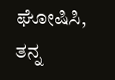ಘೋಷಿಸಿ, ತನ್ನ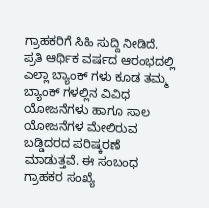ಗ್ರಾಹಕರಿಗೆ ಸಿಹಿ ಸುದ್ದಿ ನೀಡಿದೆ. ಪ್ರತಿ ಆರ್ಥಿಕ ವರ್ಷದ ಆರಂಭದಲ್ಲಿ ಎಲ್ಲಾ ಬ್ಯಾಂಕ್ ಗಳು ಕೂಡ ತಮ್ಮ ಬ್ಯಾಂಕ್ ಗ‌ಳಲ್ಲಿನ ವಿವಿಧ ಯೋಜನೆಗಳು ಹಾಗೂ ಸಾಲ ಯೋಜನೆಗಳ ಮೇಲಿರುವ ಬಡ್ಡಿದರದ ಪರಿಷ್ಕರಣೆ ಮಾಡುತ್ತವೆ. ಈ ಸಂಬಂಧ ಗ್ರಾಹಕರ ಸಂಖ್ಯೆ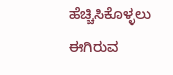ಹೆಚ್ಚಿಸಿಕೊಳ್ಳಲು ಈಗಿರುವ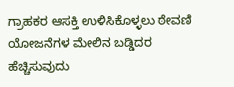ಗ್ರಾಹಕರ ಆಸಕ್ತಿ ಉಳಿಸಿಕೊಳ್ಳಲು ಠೇವಣಿ ಯೋಜನೆಗಳ ಮೇಲಿನ ಬಡ್ಡಿದರ ಹೆಚ್ಚಿಸುವುದು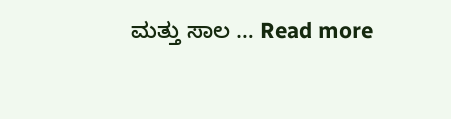ಮತ್ತು ಸಾಲ … Read more